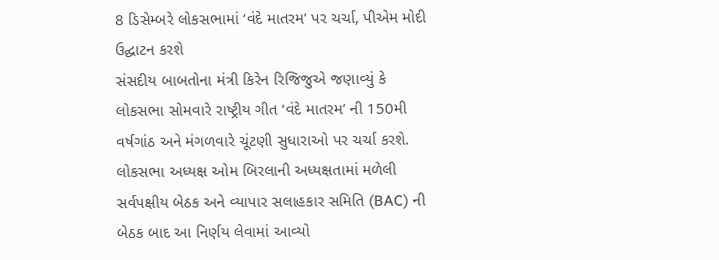8 ડિસેમ્બરે લોકસભામાં ‘વંદે માતરમ’ પર ચર્ચા, પીએમ મોદી ઉદ્ઘાટન કરશે
સંસદીય બાબતોના મંત્રી કિરેન રિજિજુએ જણાવ્યું કે લોકસભા સોમવારે રાષ્ટ્રીય ગીત ‘વંદે માતરમ’ ની 150મી વર્ષગાંઠ અને મંગળવારે ચૂંટણી સુધારાઓ પર ચર્ચા કરશે. લોકસભા અધ્યક્ષ ઓમ બિરલાની અધ્યક્ષતામાં મળેલી સર્વપક્ષીય બેઠક અને વ્યાપાર સલાહકાર સમિતિ (BAC) ની બેઠક બાદ આ નિર્ણય લેવામાં આવ્યો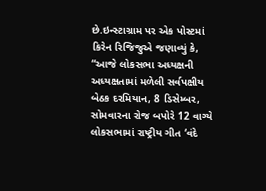છે.ઇન્સ્ટાગ્રામ પર એક પોસ્ટમાં કિરેન રિજિજુએ જણાવ્યું કે, “આજે લોકસભા અધ્યક્ષની અધ્યક્ષતામાં મળેલી સર્વપક્ષીય બેઠક દરમિયાન, 8 ડિસેમ્બર, સોમવારના રોજ બપોરે 12 વાગ્યે લોકસભામાં રાષ્ટ્રીય ગીત ‘વંદે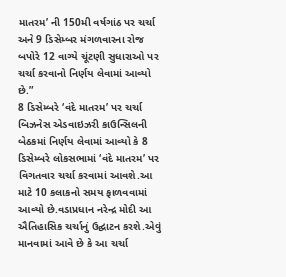માતરમ’ ની 150મી વર્ષગાંઠ પર ચર્ચા અને 9 ડિસેમ્બર મંગળવારના રોજ બપોરે 12 વાગ્યે ચૂંટણી સુધારાઓ પર ચર્ચા કરવાનો નિર્ણય લેવામાં આવ્યો છે.”
8 ડિસેમ્બરે ‘વંદે માતરમ’ પર ચર્ચા
બિઝનેસ એડવાઇઝરી કાઉન્સિલની બેઠકમાં નિર્ણય લેવામાં આવ્યો કે 8 ડિસેમ્બરે લોકસભામાં ‘વંદે માતરમ’ પર વિગતવાર ચર્ચા કરવામાં આવશે.આ માટે 10 કલાકનો સમય ફાળવવામાં આવ્યો છે.વડાપ્રધાન નરેન્દ્ર મોદી આ ઐતિહાસિક ચર્ચાનું ઉદ્ઘાટન કરશે.એવું માનવામાં આવે છે કે આ ચર્ચા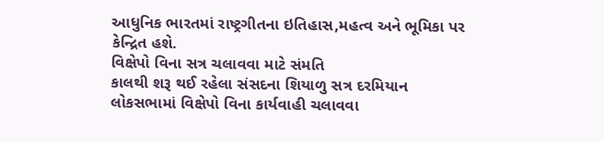આધુનિક ભારતમાં રાષ્ટ્રગીતના ઇતિહાસ,મહત્વ અને ભૂમિકા પર કેન્દ્રિત હશે.
વિક્ષેપો વિના સત્ર ચલાવવા માટે સંમતિ
કાલથી શરૂ થઈ રહેલા સંસદના શિયાળુ સત્ર દરમિયાન લોકસભામાં વિક્ષેપો વિના કાર્યવાહી ચલાવવા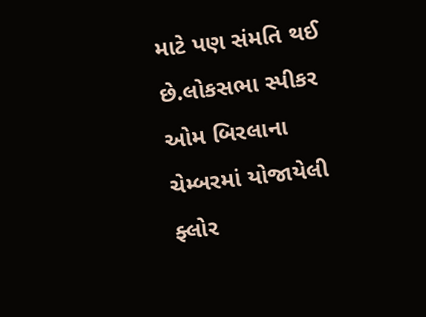માટે પણ સંમતિ થઈ છે.લોકસભા સ્પીકર ઓમ બિરલાના ચેમ્બરમાં યોજાયેલી ફ્લોર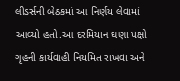લીડર્સની બેઠકમાં આ નિર્ણય લેવામાં આવ્યો હતો.આ દરમિયાન ઘણા પક્ષો ગૃહની કાર્યવાહી નિયમિત રાખવા અને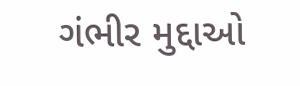ગંભીર મુદ્દાઓ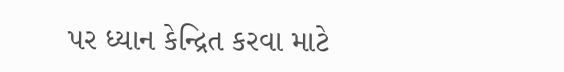પર ધ્યાન કેન્દ્રિત કરવા માટે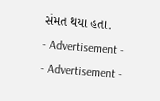સંમત થયા હતા.
- Advertisement -
- Advertisement -